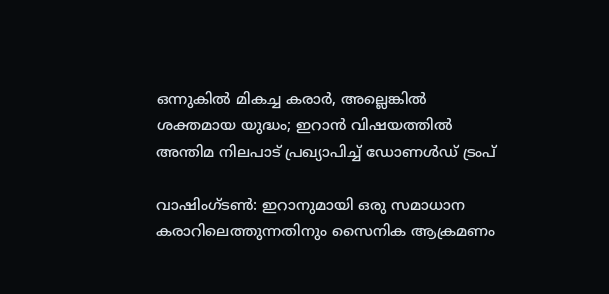ഒന്നുകിൽ മികച്ച കരാർ, അല്ലെങ്കിൽ ശക്തമായ യുദ്ധം; ഇറാൻ വിഷയത്തിൽ അന്തിമ നിലപാട് പ്രഖ്യാപിച്ച് ഡോണൾഡ് ട്രംപ്

വാഷിംഗ്ടൺ: ഇറാനുമായി ഒരു സമാധാന കരാറിലെത്തുന്നതിനും സൈനിക ആക്രമണം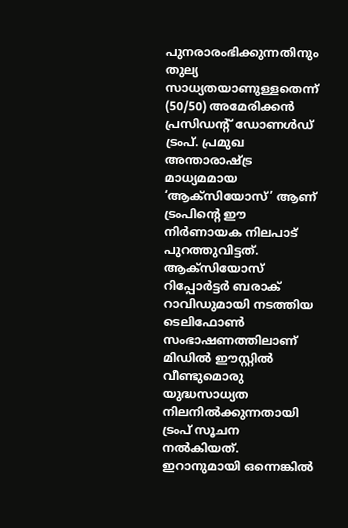പുനരാരംഭിക്കുന്നതിനും തുല്യ സാധ്യതയാണുള്ളതെന്ന് (50/50) അമേരിക്കൻ പ്രസിഡന്‍റ് ഡോണൾഡ് ട്രംപ്. പ്രമുഖ അന്താരാഷ്ട്ര മാധ്യമമായ ‘ആക്സിയോസ്’ ആണ് ട്രംപിന്റെ ഈ നിർണായക നിലപാട് പുറത്തുവിട്ടത്. ആക്സിയോസ് റിപ്പോർട്ടർ ബരാക് റാവിഡുമായി നടത്തിയ ടെലിഫോൺ സംഭാഷണത്തിലാണ് മിഡിൽ ഈസ്റ്റിൽ വീണ്ടുമൊരു യുദ്ധസാധ്യത നിലനിൽക്കുന്നതായി ട്രംപ് സൂചന നൽകിയത്. ഇറാനുമായി ഒന്നെങ്കിൽ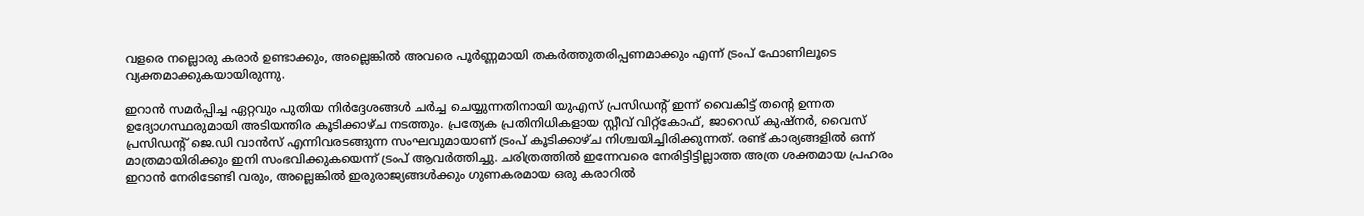വളരെ നല്ലൊരു കരാർ ഉണ്ടാക്കും, അല്ലെങ്കിൽ അവരെ പൂർണ്ണമായി തകർത്തുതരിപ്പണമാക്കും എന്ന് ട്രംപ് ഫോണിലൂടെ വ്യക്തമാക്കുകയായിരുന്നു.

ഇറാൻ സമർപ്പിച്ച ഏറ്റവും പുതിയ നിർദ്ദേശങ്ങൾ ചർച്ച ചെയ്യുന്നതിനായി യുഎസ് പ്രസിഡന്റ് ഇന്ന് വൈകിട്ട് തന്റെ ഉന്നത ഉദ്യോഗസ്ഥരുമായി അടിയന്തിര കൂടിക്കാഴ്ച നടത്തും. പ്രത്യേക പ്രതിനിധികളായ സ്റ്റീവ് വിറ്റ്കോഫ്, ജാറെഡ് കുഷ്നർ, വൈസ് പ്രസിഡന്റ് ജെ.ഡി വാൻസ് എന്നിവരടങ്ങുന്ന സംഘവുമായാണ് ട്രംപ് കൂടിക്കാഴ്ച നിശ്ചയിച്ചിരിക്കുന്നത്. രണ്ട് കാര്യങ്ങളിൽ ഒന്ന് മാത്രമായിരിക്കും ഇനി സംഭവിക്കുകയെന്ന് ട്രംപ് ആവർത്തിച്ചു. ചരിത്രത്തിൽ ഇന്നേവരെ നേരിട്ടിട്ടില്ലാത്ത അത്ര ശക്തമായ പ്രഹരം ഇറാൻ നേരിടേണ്ടി വരും, അല്ലെങ്കിൽ ഇരുരാജ്യങ്ങൾക്കും ഗുണകരമായ ഒരു കരാറിൽ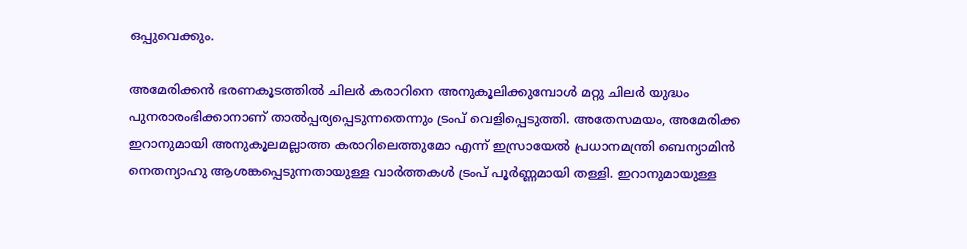ഒപ്പുവെക്കും.

അമേരിക്കൻ ഭരണകൂടത്തിൽ ചിലർ കരാറിനെ അനുകൂലിക്കുമ്പോൾ മറ്റു ചിലർ യുദ്ധം പുനരാരംഭിക്കാനാണ് താൽപ്പര്യപ്പെടുന്നതെന്നും ട്രംപ് വെളിപ്പെടുത്തി. അതേസമയം, അമേരിക്ക ഇറാനുമായി അനുകൂലമല്ലാത്ത കരാറിലെത്തുമോ എന്ന് ഇസ്രായേൽ പ്രധാനമന്ത്രി ബെന്യാമിൻ നെതന്യാഹു ആശങ്കപ്പെടുന്നതായുള്ള വാർത്തകൾ ട്രംപ് പൂർണ്ണമായി തള്ളി. ഇറാനുമായുള്ള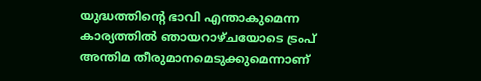യുദ്ധത്തിന്റെ ഭാവി എന്താകുമെന്ന കാര്യത്തിൽ ഞായറാഴ്ചയോടെ ട്രംപ് അന്തിമ തീരുമാനമെടുക്കുമെന്നാണ്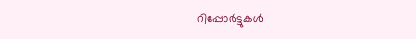റിപ്പോർട്ടുകൾ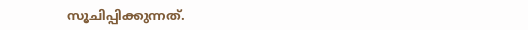സൂചിപ്പിക്കുന്നത്.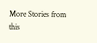More Stories from this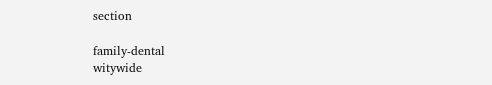section

family-dental
witywide